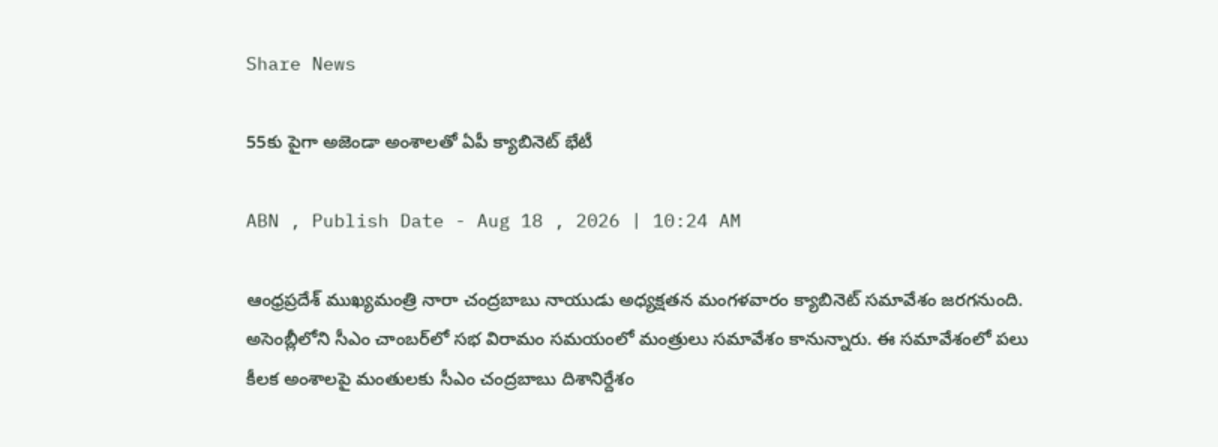Share News

55కు పైగా అజెండా అంశాలతో ఏపీ క్యాబినెట్ భేటీ

ABN , Publish Date - Aug 18 , 2026 | 10:24 AM

ఆంధ్రప్రదేశ్ ముఖ్యమంత్రి నారా చంద్రబాబు నాయుడు అధ్యక్షతన మంగళవారం క్యాబినెట్ సమావేశం జరగనుంది. అసెంబ్లీలోని సీఎం చాంబర్‌లో సభ విరామం సమయంలో మంత్రులు సమావేశం కానున్నారు. ఈ సమావేశంలో పలు కీలక అంశాలపై మంతులకు సీఎం చంద్రబాబు దిశానిర్దేశం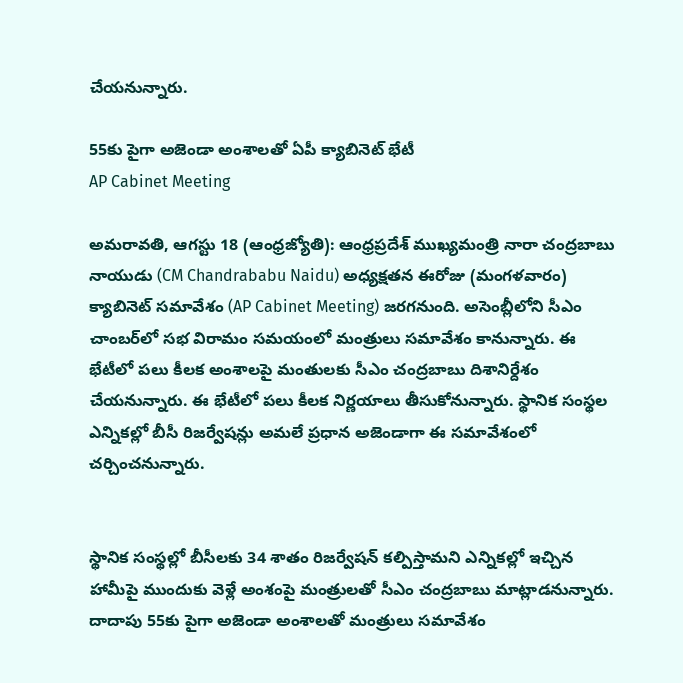చేయనున్నారు.

55కు పైగా అజెండా అంశాలతో ఏపీ క్యాబినెట్ భేటీ
AP Cabinet Meeting

అమరావతి, ఆగస్టు 18 (ఆంధ్రజ్యోతి): ఆంధ్రప్రదేశ్ ముఖ్యమంత్రి నారా చంద్రబాబు నాయుడు (CM Chandrababu Naidu) అధ్యక్షతన ఈరోజు (మంగళవారం) క్యాబినెట్ సమావేశం (AP Cabinet Meeting) జరగనుంది. అసెంబ్లీలోని సీఎం చాంబర్‌లో సభ విరామం సమయంలో మంత్రులు సమావేశం కానున్నారు. ఈ భేటీలో పలు కీలక అంశాలపై మంతులకు సీఎం చంద్రబాబు దిశానిర్దేశం చేయనున్నారు. ఈ భేటీలో పలు కీలక నిర్ణయాలు తీసుకోనున్నారు. స్థానిక సంస్థల ఎన్నికల్లో బీసీ రిజర్వేషన్లు అమలే ప్రధాన అజెండాగా ఈ సమావేశంలో చర్చించనున్నారు.


స్థానిక సంస్థల్లో బీసీలకు 34 శాతం రిజర్వేషన్ కల్పిస్తామని ఎన్నికల్లో ఇచ్చిన హామీపై ముందుకు వెళ్లే అంశంపై మంత్రులతో సీఎం చంద్రబాబు మాట్లాడనున్నారు. దాదాపు 55కు పైగా అజెండా అంశాలతో మంత్రులు సమావేశం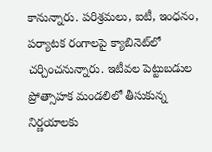కానున్నారు. పరిశ్రమలు, ఐటీ, ఇంధనం, పర్యాటక రంగాలపై క్యాబినెట్‌లో చర్చించనున్నారు. ఇటీవల పెట్టుబడుల ప్రోత్సాహక మండలిలో తీసుకున్న నిర్ణయాలకు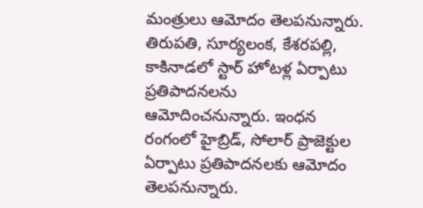మంత్రులు ఆమోదం తెలపనున్నారు. తిరుపతి, సూర్యలంక, కేశరపల్లి, కాకినాడలో స్టార్‌ హోటళ్ల ఏర్పాటు ప్రతిపాదనలను ఆమోదించనున్నారు. ఇంధన రంగంలో హైబ్రిడ్‌, సోలార్‌ ప్రాజెక్టుల ఏర్పాటు ప్రతిపాదనలకు ఆమోదం తెలపనున్నారు.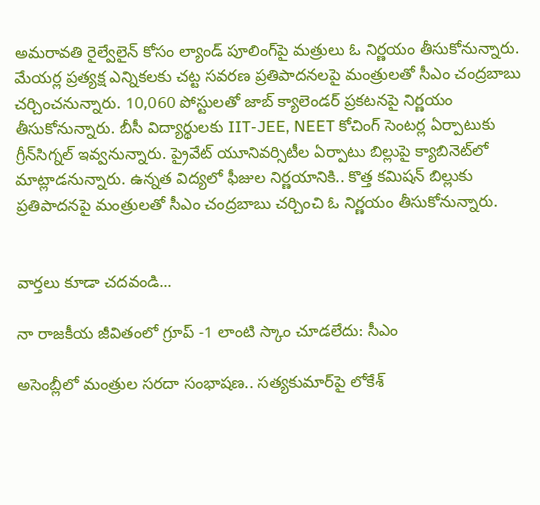అమరావతి రైల్వేలైన్‌ కోసం ల్యాండ్‌ పూలింగ్‌పై మత్రులు ఓ నిర్ణయం తీసుకోనున్నారు. మేయర్ల ప్రత్యక్ష ఎన్నికలకు చట్ట సవరణ ప్రతిపాదనలపై మంత్రులతో సీఎం చంద్రబాబు చర్చించనున్నారు. 10,060 పోస్టులతో జాబ్‌ క్యాలెండర్‌ ప్రకటనపై నిర్ణయం తీసుకోనున్నారు. బీసీ విద్యార్థులకు IIT-JEE, NEET కోచింగ్‌ సెంటర్ల ఏర్పాటుకు గ్రీన్‌సిగ్నల్ ఇవ్వనున్నారు. ప్రైవేట్‌ యూనివర్సిటీల ఏర్పాటు బిల్లుపై క్యాబినెట్‌లో మాట్లాడనున్నారు. ఉన్నత విద్యలో ఫీజుల నిర్ణయానికి.. కొత్త కమిషన్‌ బిల్లుకు ప్రతిపాదనపై మంత్రులతో సీఎం చంద్రబాబు చర్చించి ఓ నిర్ణయం తీసుకోనున్నారు.


వార్తలు కూడా చదవండి...

నా రాజకీయ జీవితంలో గ్రూప్ -1 లాంటి స్కాం చూడలేదు: సీఎం

అసెంబ్లీలో మంత్రుల సరదా సంభాషణ.. సత్యకుమార్‌పై లోకేశ్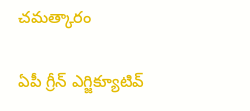చమత్కారం

ఏపీ గ్రీన్ ఎగ్జిక్యూటివ్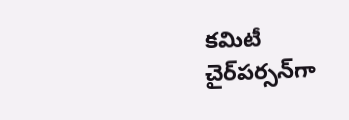కమిటీ చైర్‌పర్సన్‌గా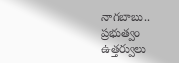నాగబాబు.. ప్రభుత్వం ఉత్తర్వులు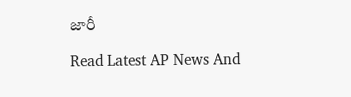జారీ

Read Latest AP News And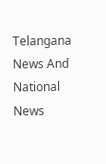Telangana News And National News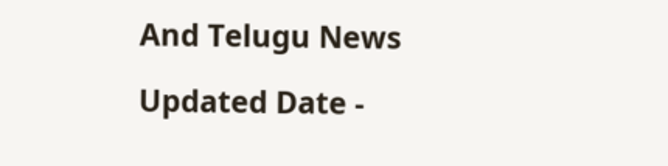And Telugu News

Updated Date -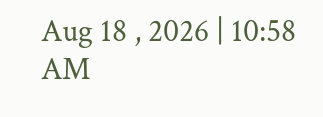Aug 18 , 2026 | 10:58 AM